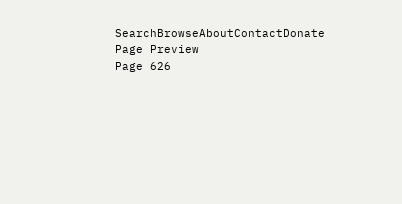SearchBrowseAboutContactDonate
Page Preview
Page 626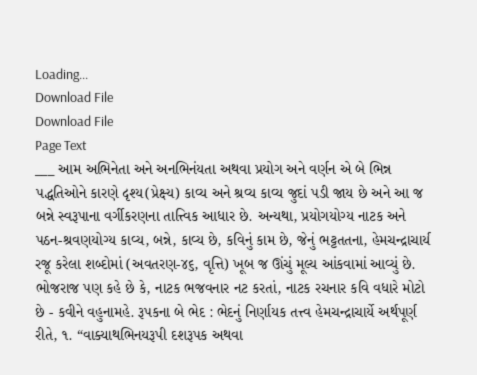Loading...
Download File
Download File
Page Text
___ આમ અભિનેતા અને અનભિનંયતા અથવા પ્રયોગ અને વર્ણન એ બે ભિન્ન પદ્ધતિઓને કારણે દૃશ્ય(પ્રેક્ષ્ય) કાવ્ય અને શ્રવ્ય કાવ્ય જુદાં પડી જાય છે અને આ જ બન્ને સ્વરૂપાના વર્ગીકરણના તાત્ત્વિક આધાર છે. અન્યથા, પ્રયોગયોગ્ય નાટક અને પઠન-શ્રવણયોગ્ય કાવ્ય, બન્ને, કાવ્ય છે, કવિનું કામ છે, જેનું ભટ્ટતતના, હેમચન્દ્રાચાર્ય રજૂ કરેલા શબ્દોમાં (અવતરણ-૪૬, વૃત્તિ) ખૂબ જ ઊંચું મૂલ્ય આંકવામાં આવ્યું છે. ભોજરાજ પણ કહે છે કે, નાટક ભજવનાર નટ કરતાં, નાટક રચનાર કવિ વધારે મોટો છે - કવીને વહુનામહે. રૂપકના બે ભેદ : ભેદનું નિર્ણાયક તત્ત્વ હેમચન્દ્રાચાર્યે અર્થપૂર્ણ રીતે, ૧. “વાક્યાથભિનયરૂપી દશરૂપક અથવા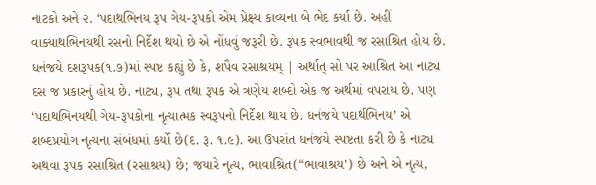નાટકો અને ૨. ‘પદાથભિનય રૂપ ગેય-રૂપકો એમ પ્રેક્ષ્ય કાવ્યના બે ભેદ કર્યા છે. અહીં વાક્યાથભિનયથી રસનો નિર્દેશ થયો છે એ નોંધવું જરૂરી છે. રૂપક સ્વભાવથી જ રસાશ્રિત હોય છે. ધનંજયે દશરૂપક(૧.૭)માં સ્પષ્ટ કહ્યું છે કે, શપૈવ રસાશ્રયમ્ | અર્થાત્ સો પર આશ્રિત આ નાટ્ય દસ જ પ્રકારનું હોય છે. નાટ્ય, રૂપ તથા રૂપક એ ત્રણેય શબ્દો એક જ અર્થમાં વપરાય છે. પણ ‘પદાથભિનયથી ગેય-રૂપકોના નૃત્યાત્મક સ્વરૂપનો નિર્દેશ થાય છે. ધનંજયે પદાર્થભિનય’ એ શબ્દપ્રયોગ નૃત્યના સંબંધમાં કર્યો છે(દ. રૂ. ૧.૯). આ ઉપરાંત ધનંજયે સ્પષ્ટતા કરી છે કે નાટ્ય અથવા રૂપક રસાશ્રિત (રસાશ્રય) છે; જયારે નૃત્ય, ભાવાશ્રિત(“ભાવાશ્રય') છે અને એ નૃત્ય,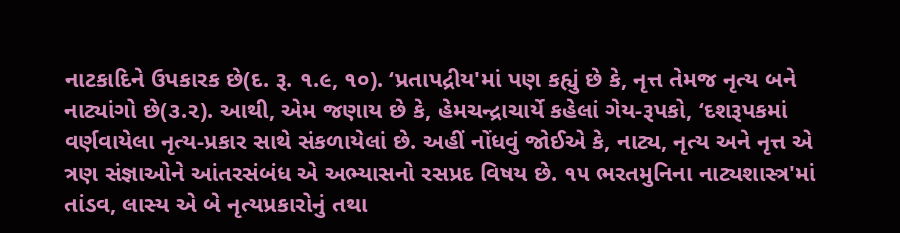નાટકાદિને ઉપકારક છે(દ. રૂ. ૧.૯, ૧૦). ‘પ્રતાપદ્રીય'માં પણ કહ્યું છે કે, નૃત્ત તેમજ નૃત્ય બને નાટ્યાંગો છે(૩.૨). આથી, એમ જણાય છે કે, હેમચન્દ્રાચાર્યે કહેલાં ગેય-રૂપકો, ‘દશરૂપકમાં વર્ણવાયેલા નૃત્ય-પ્રકાર સાથે સંકળાયેલાં છે. અહીં નોંધવું જોઈએ કે, નાટ્ય, નૃત્ય અને નૃત્ત એ ત્રણ સંજ્ઞાઓને આંતરસંબંધ એ અભ્યાસનો રસપ્રદ વિષય છે. ૧૫ ભરતમુનિના નાટ્યશાસ્ત્ર'માં તાંડવ, લાસ્ય એ બે નૃત્યપ્રકારોનું તથા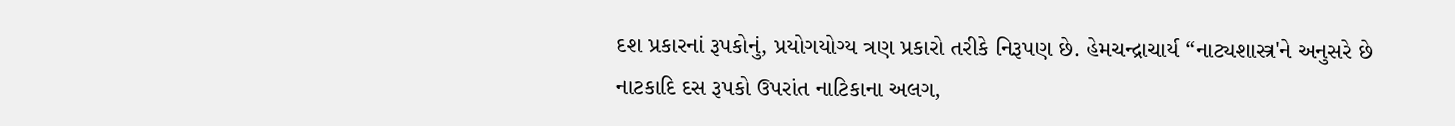દશ પ્રકારનાં રૂપકોનું, પ્રયોગયોગ્ય ત્રણ પ્રકારો તરીકે નિરૂપણ છે. હેમચન્દ્રાચાર્ય “નાટ્યશાસ્ત્ર'ને અનુસરે છે નાટકાદિ દસ રૂપકો ઉપરાંત નાટિકાના અલગ,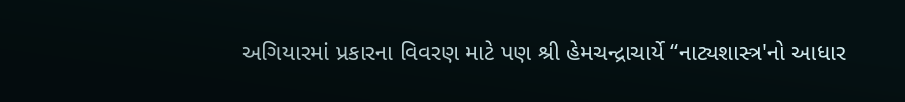અગિયારમાં પ્રકારના વિવરણ માટે પણ શ્રી હેમચન્દ્રાચાર્યે “નાટ્યશાસ્ત્ર'નો આધાર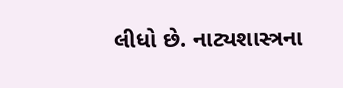લીધો છે. નાટ્યશાસ્ત્રના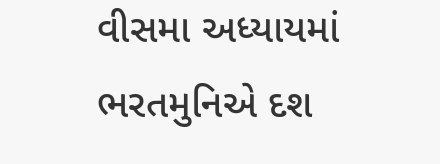વીસમા અધ્યાયમાં ભરતમુનિએ દશ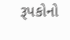રૂપકોનો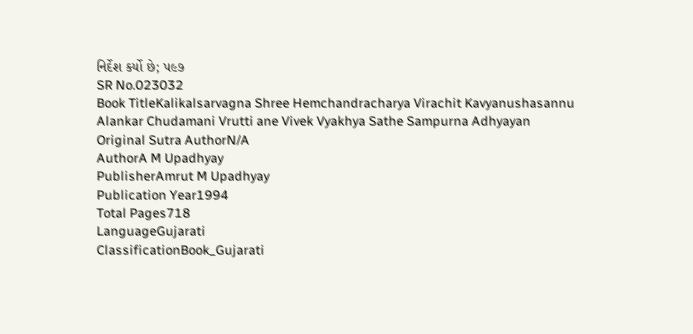નિર્દેશ કર્યો છે; પ૯૭
SR No.023032
Book TitleKalikalsarvagna Shree Hemchandracharya Virachit Kavyanushasannu Alankar Chudamani Vrutti ane Vivek Vyakhya Sathe Sampurna Adhyayan
Original Sutra AuthorN/A
AuthorA M Upadhyay
PublisherAmrut M Upadhyay
Publication Year1994
Total Pages718
LanguageGujarati
ClassificationBook_Gujarati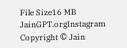File Size16 MB
JainGPT.orgInstagram
Copyright © Jain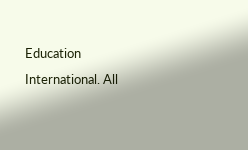Education International. All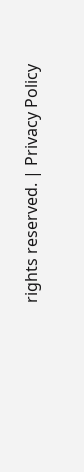rights reserved. | Privacy Policy